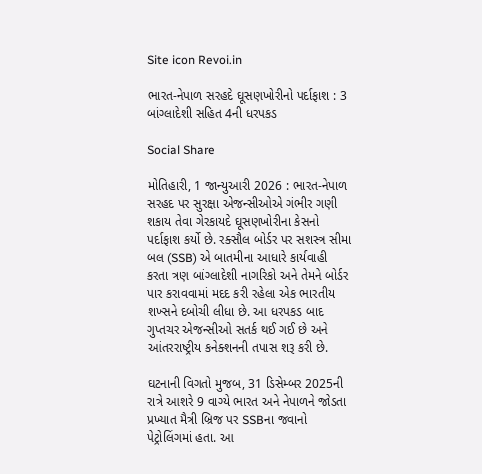Site icon Revoi.in

ભારત-નેપાળ સરહદે ઘૂસણખોરીનો પર્દાફાશ : 3 બાંગ્લાદેશી સહિત 4ની ધરપકડ

Social Share

મોતિહારી, 1 જાન્યુઆરી 2026 : ભારત-નેપાળ સરહદ પર સુરક્ષા એજન્સીઓએ ગંભીર ગણી શકાય તેવા ગેરકાયદે ઘૂસણખોરીના કેસનો પર્દાફાશ કર્યો છે. રક્સૌલ બોર્ડર પર સશસ્ત્ર સીમા બલ (SSB) એ બાતમીના આધારે કાર્યવાહી કરતા ત્રણ બાંગ્લાદેશી નાગરિકો અને તેમને બોર્ડર પાર કરાવવામાં મદદ કરી રહેલા એક ભારતીય શખ્સને દબોચી લીધા છે. આ ધરપકડ બાદ ગુપ્તચર એજન્સીઓ સતર્ક થઈ ગઈ છે અને આંતરરાષ્ટ્રીય કનેક્શનની તપાસ શરૂ કરી છે.

ઘટનાની વિગતો મુજબ, 31 ડિસેમ્બર 2025ની રાત્રે આશરે 9 વાગ્યે ભારત અને નેપાળને જોડતા પ્રખ્યાત મૈત્રી બ્રિજ પર SSBના જવાનો પેટ્રોલિંગમાં હતા. આ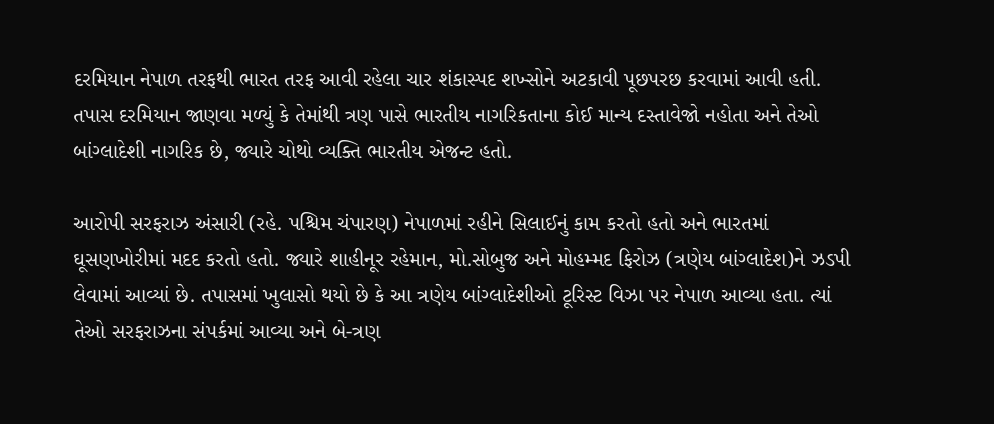દરમિયાન નેપાળ તરફથી ભારત તરફ આવી રહેલા ચાર શંકાસ્પદ શખ્સોને અટકાવી પૂછપરછ કરવામાં આવી હતી. તપાસ દરમિયાન જાણવા મળ્યું કે તેમાંથી ત્રણ પાસે ભારતીય નાગરિકતાના કોઈ માન્ય દસ્તાવેજો નહોતા અને તેઓ બાંગ્લાદેશી નાગરિક છે, જ્યારે ચોથો વ્યક્તિ ભારતીય એજન્ટ હતો.

આરોપી સરફરાઝ અંસારી (રહે. પશ્ચિમ ચંપારણ) નેપાળમાં રહીને સિલાઈનું કામ કરતો હતો અને ભારતમાં ઘૂસણખોરીમાં મદદ કરતો હતો. જ્યારે શાહીનૂર રહેમાન, મો.સોબુજ અને મોહમ્મદ ફિરોઝ (ત્રણેય બાંગ્લાદેશ)ને ઝડપી લેવામાં આવ્યાં છે. તપાસમાં ખુલાસો થયો છે કે આ ત્રણેય બાંગ્લાદેશીઓ ટૂરિસ્ટ વિઝા પર નેપાળ આવ્યા હતા. ત્યાં તેઓ સરફરાઝના સંપર્કમાં આવ્યા અને બે-ત્રણ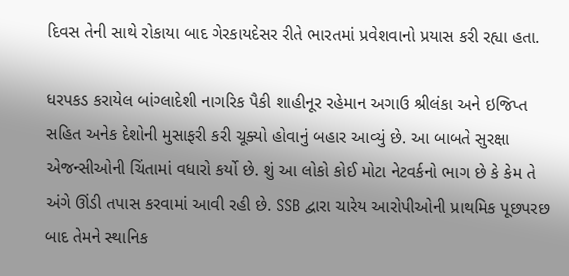દિવસ તેની સાથે રોકાયા બાદ ગેરકાયદેસર રીતે ભારતમાં પ્રવેશવાનો પ્રયાસ કરી રહ્યા હતા.

ધરપકડ કરાયેલ બાંગ્લાદેશી નાગરિક પૈકી શાહીનૂર રહેમાન અગાઉ શ્રીલંકા અને ઇજિપ્ત સહિત અનેક દેશોની મુસાફરી કરી ચૂક્યો હોવાનું બહાર આવ્યું છે. આ બાબતે સુરક્ષા એજન્સીઓની ચિંતામાં વધારો કર્યો છે. શું આ લોકો કોઈ મોટા નેટવર્કનો ભાગ છે કે કેમ તે અંગે ઊંડી તપાસ કરવામાં આવી રહી છે. SSB દ્વારા ચારેય આરોપીઓની પ્રાથમિક પૂછપરછ બાદ તેમને સ્થાનિક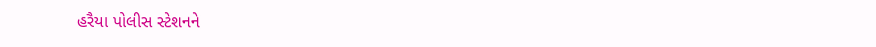હરૈયા પોલીસ સ્ટેશનને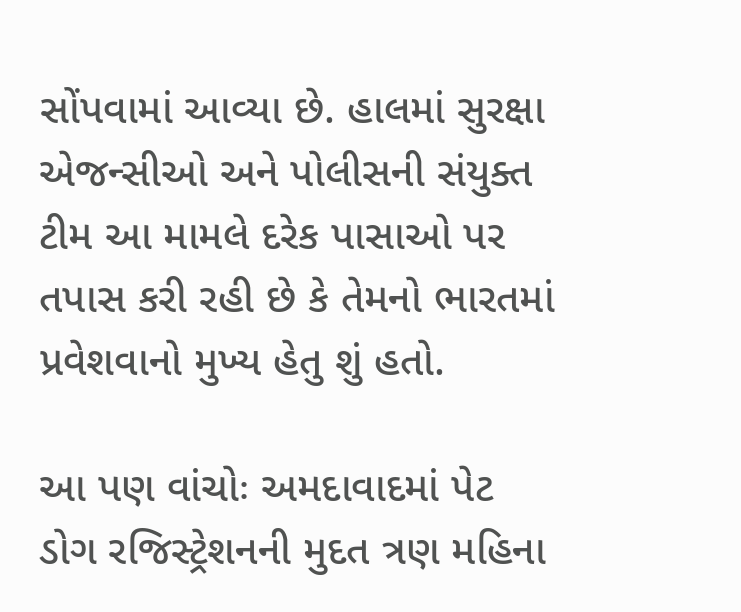સોંપવામાં આવ્યા છે. હાલમાં સુરક્ષા એજન્સીઓ અને પોલીસની સંયુક્ત ટીમ આ મામલે દરેક પાસાઓ પર તપાસ કરી રહી છે કે તેમનો ભારતમાં પ્રવેશવાનો મુખ્ય હેતુ શું હતો.

આ પણ વાંચોઃ અમદાવાદમાં પેટ ડોગ રજિસ્ટ્રેશનની મુદત ત્રણ મહિના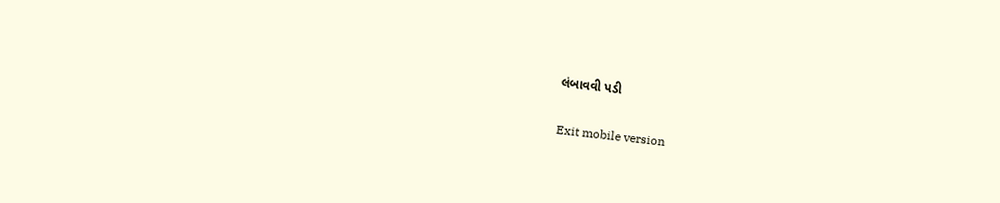લંબાવવી પડી

Exit mobile version